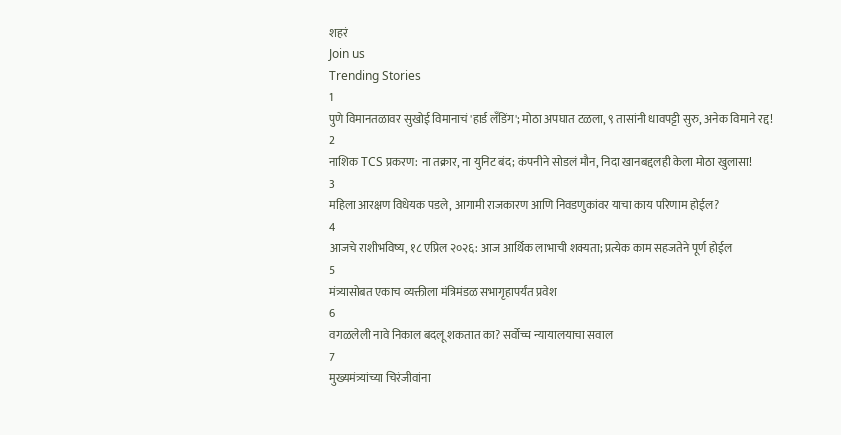शहरं
Join us
Trending Stories
1
पुणे विमानतळावर सुखोई विमानाचं 'हार्ड लँडिंग'; मोठा अपघात टळला, ९ तासांनी धावपट्टी सुरु, अनेक विमाने रद्द!
2
नाशिक TCS प्रकरण: ना तक्रार, ना युनिट बंद; कंपनीने सोडलं मौन, निदा खानबद्दलही केला मोठा खुलासा!
3
महिला आरक्षण विधेयक पडले, आगामी राजकारण आणि निवडणुकांवर याचा काय परिणाम होईल?
4
आजचे राशीभविष्य, १८ एप्रिल २०२६: आज आर्थिक लाभाची शक्यता; प्रत्येक काम सहजतेने पूर्ण होईल
5
मंत्र्यासोबत एकाच व्यक्तीला मंत्रिमंडळ सभागृहापर्यंत प्रवेश
6
वगळलेली नावे निकाल बदलू शकतात का? सर्वोच्च न्यायालयाचा सवाल
7
मुख्यमंत्र्यांच्या चिरंजीवांना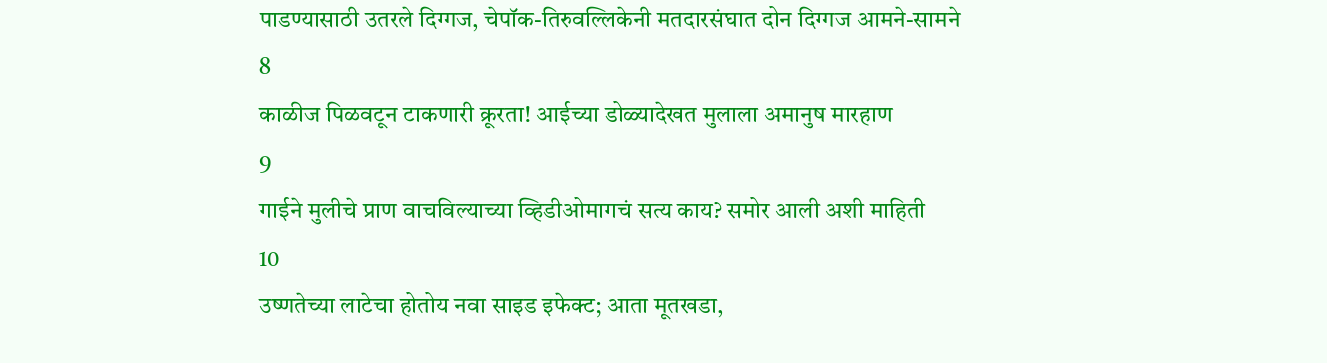पाडण्यासाठी उतरले दिग्गज, चेपॉक-तिरुवल्लिकेनी मतदारसंघात दोन दिग्गज आमने-सामने
8
काळीज पिळवटून टाकणारी क्रूरता! आईच्या डोळ्यादेखत मुलाला अमानुष मारहाण
9
गाईने मुलीचे प्राण वाचविल्याच्या व्हिडीओमागचं सत्य काय? समोर आली अशी माहिती
10
उष्णतेच्या लाटेचा होतोय नवा साइड इफेक्ट; आता मूतखडा,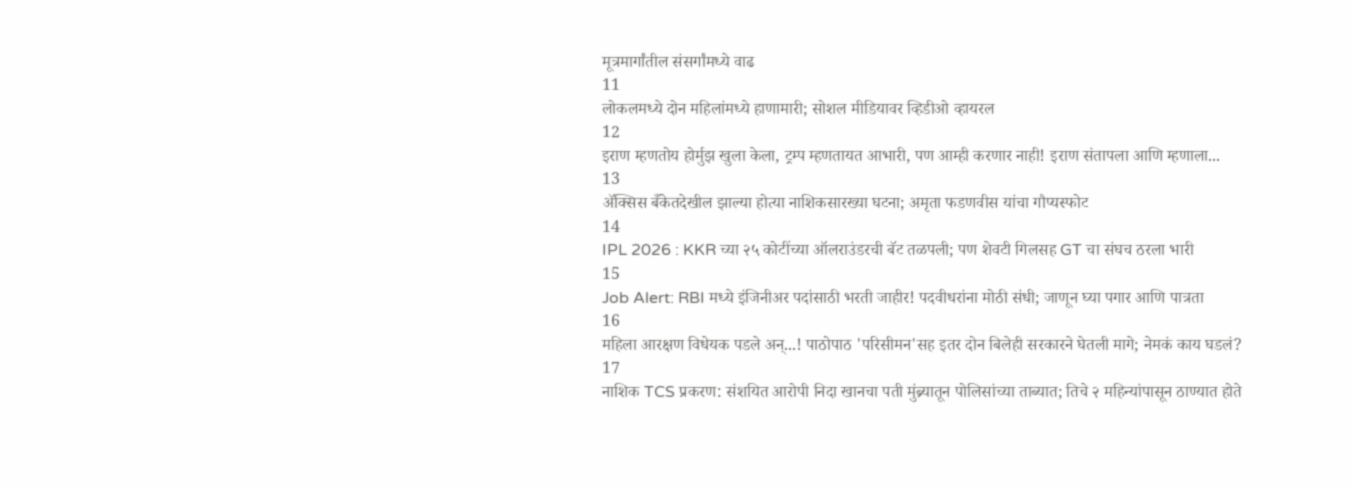मूत्रमार्गांतील संसर्गांमध्ये वाढ
11
लोकलमध्ये दोन महिलांमध्ये हाणामारी; सोशल मीडियावर व्हिडीओ व्हायरल
12
इराण म्हणतोय होर्मुझ खुला केला, ट्रम्प म्हणतायत आभारी, पण आम्ही करणार नाही! इराण संतापला आणि म्हणाला...
13
ॲक्सिस बँकेतदेखील झाल्या होत्या नाशिकसारख्या घटना; अमृता फडणवीस यांचा गौप्यस्फोट
14
IPL 2026 : KKR च्या २५ कोटींच्या ऑलराउंडरची बॅट तळपली; पण शेवटी गिलसह GT चा संघच ठरला भारी
15
Job Alert: RBI मध्ये इंजिनीअर पदांसाठी भरती जाहीर! पदवीधरांना मोठी संधी; जाणून घ्या पगार आणि पात्रता
16
महिला आरक्षण विधेयक पडले अन्...! पाठोपाठ 'परिसीमन'सह इतर दोन बिलेही सरकारने घेतली मागे; नेमकं काय घडलं?
17
नाशिक TCS प्रकरण: संशयित आरोपी निदा खानचा पती मुंब्र्यातून पोलिसांच्या ताब्यात; तिचे २ महिन्यांपासून ठाण्यात होते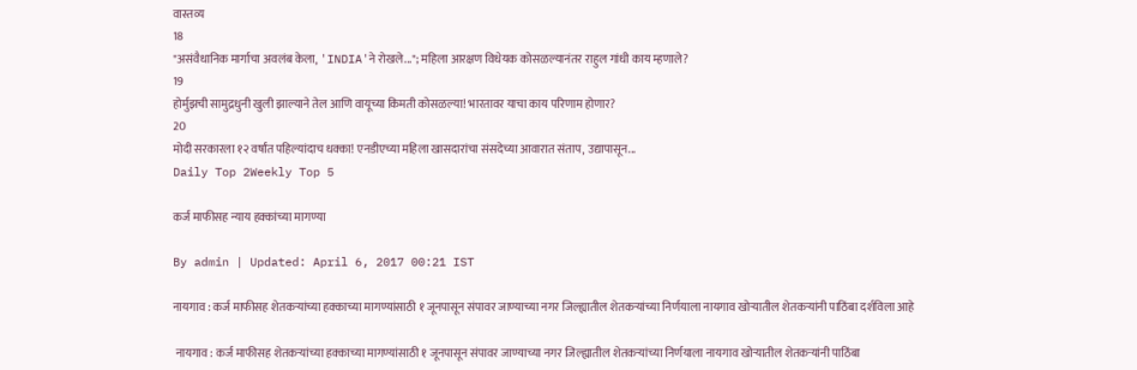वास्तव्य
18
"असंवैधानिक मार्गाचा अवलंब केला, 'INDIA'ने रोखले..."; महिला आरक्षण विधेयक कोसळल्यानंतर राहुल गांधी काय म्हणाले?
19
होर्मुझची सामुद्रधुनी खुली झाल्याने तेल आणि वायूच्या किमती कोसळल्या! भारतावर याचा काय परिणाम होणार?
20
मोदी सरकारला १२ वर्षांत पहिल्यांदाच धक्का! एनडीएच्या महिला खासदारांचा संसदेच्या आवारात संताप, उद्यापासून...
Daily Top 2Weekly Top 5

कर्ज माफीसह न्याय हक्कांच्या मागण्या

By admin | Updated: April 6, 2017 00:21 IST

नायगाव : कर्ज माफीसह शेतकऱ्यांच्या हक्काच्या मागण्यांसाठी १ जूनपासून संपावर जाण्याच्या नगर जिल्ह्यातील शेतकऱ्यांच्या निर्णयाला नायगाव खोऱ्यातील शेतकऱ्यांनी पाठिंबा दर्शविला आहे

 नायगाव : कर्ज माफीसह शेतकऱ्यांच्या हक्काच्या मागण्यांसाठी १ जूनपासून संपावर जाण्याच्या नगर जिल्ह्यातील शेतकऱ्यांच्या निर्णयाला नायगाव खोऱ्यातील शेतकऱ्यांनी पाठिंबा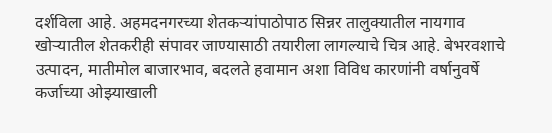दर्शविला आहे. अहमदनगरच्या शेतकऱ्यांपाठोपाठ सिन्नर तालुक्यातील नायगाव खोऱ्यातील शेतकरीही संपावर जाण्यासाठी तयारीला लागल्याचे चित्र आहे. बेभरवशाचे उत्पादन, मातीमोल बाजारभाव, बदलते हवामान अशा विविध कारणांनी वर्षानुवर्षे कर्जाच्या ओझ्याखाली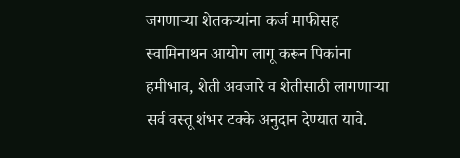जगणाऱ्या शेतकऱ्यांना कर्ज माफीसह स्वामिनाथन आयोग लागू करून पिकांना हमीभाव, शेती अवजारे व शेतीसाठी लागणाऱ्या सर्व वस्तू शंभर टक्के अनुदान देण्यात यावे.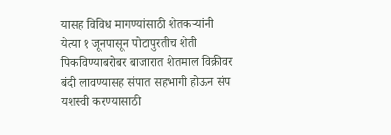यासह विविध मागण्यांसाठी शेतकऱ्यांनी येत्या १ जूनपासून पोटापुरतीच शेती पिकविण्याबरोबर बाजारात शेतमाल विक्रीवर बंदी लावण्यासह संपात सहभागी होऊन संप यशस्वी करण्यासाठी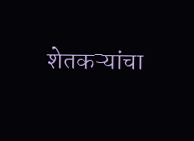शेतकऱ्यांचा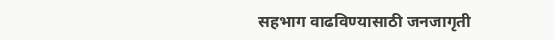सहभाग वाढविण्यासाठी जनजागृती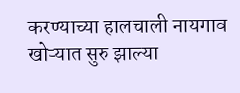करण्याच्या हालचाली नायगाव खोऱ्यात सुरु झाल्या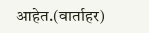आहेत.(वार्ताहर)